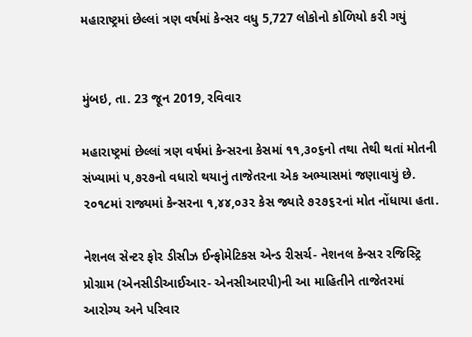મહારાષ્ટ્રમાં છેલ્લાં ત્રણ વર્ષમાં કેન્સર વધુ 5,727 લોકોનો કોળિયો કરી ગયું


મુંબઇ, તા. 23 જૂન 2019, રવિવાર

મહારાષ્ટ્રમાં છેલ્લાં ત્રણ વર્ષમાં કેન્સરના કેસમાં ૧૧,૩૦૬નો તથા તેથી થતાં મોતની સંખ્યામાં ૫,૭૨૭નો વધારો થયાનું તાજેતરના એક અભ્યાસમાં જણાવાયું છે. ૨૦૧૮માં રાજ્યમાં કેન્સરના ૧,૪૪,૦૩૨ કેસ જ્યારે ૭૨૭૬૨નાં મોત નોંધાયા હતા.

નેશનલ સેન્ટર ફોર ડીસીઝ ઈન્ફોમેટિકસ એન્ડ રીસર્ચ- નેશનલ કેન્સર રજિસ્ટ્રિ પ્રોગ્રામ (એનસીડીઆઈઆર- એનસીઆરપી)ની આ માહિતીને તાજેતરમાં આરોગ્ય અને પરિવાર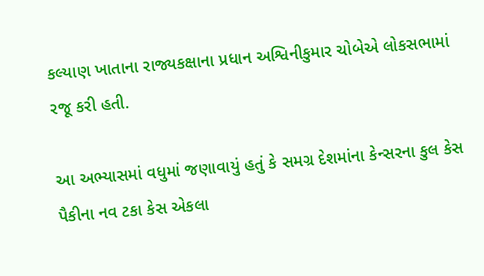કલ્યાણ ખાતાના રાજ્યકક્ષાના પ્રધાન અશ્વિનીકુમાર ચોબેએ લોકસભામાં રજૂ કરી હતી.

આ અભ્યાસમાં વધુમાં જણાવાયું હતું કે સમગ્ર દેશમાંના કેન્સરના કુલ કેસ પૈકીના નવ ટકા કેસ એકલા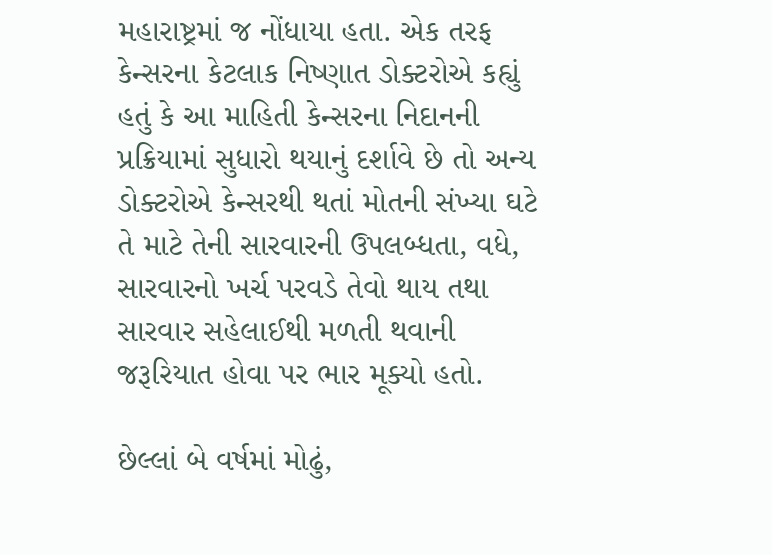મહારાષ્ટ્રમાં જ નોંધાયા હતા. એક તરફ કેન્સરના કેટલાક નિષ્ણાત ડોક્ટરોએ કહ્યું હતું કે આ માહિતી કેન્સરના નિદાનની પ્રક્રિયામાં સુધારો થયાનું દર્શાવે છે તો અન્ય ડોક્ટરોએ કેન્સરથી થતાં મોતની સંખ્યા ઘટે તે માટે તેની સારવારની ઉપલબ્ધતા, વધે, સારવારનો ખર્ચ પરવડે તેવો થાય તથા સારવાર સહેલાઈથી મળતી થવાની જરૂરિયાત હોવા પર ભાર મૂક્યો હતો.

છેલ્લાં બે વર્ષમાં મોઢું,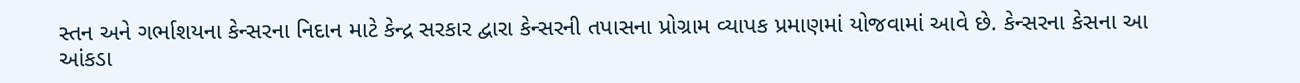સ્તન અને ગર્ભાશયના કેન્સરના નિદાન માટે કેન્દ્ર સરકાર દ્વારા કેન્સરની તપાસના પ્રોગ્રામ વ્યાપક પ્રમાણમાં યોજવામાં આવે છે. કેન્સરના કેસના આ આંકડા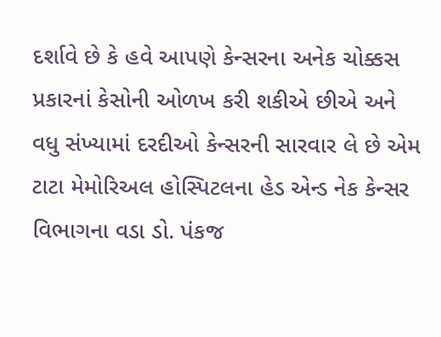દર્શાવે છે કે હવે આપણે કેન્સરના અનેક ચોક્કસ પ્રકારનાં કેસોની ઓળખ કરી શકીએ છીએ અને વધુ સંખ્યામાં દરદીઓ કેન્સરની સારવાર લે છે એમ ટાટા મેમોરિઅલ હોસ્પિટલના હેડ એન્ડ નેક કેન્સર વિભાગના વડા ડો. પંકજ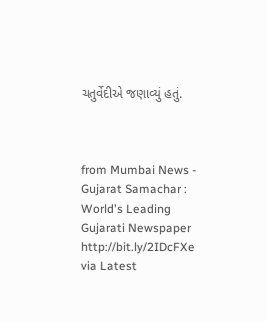ચતુર્વેદીએ જણાવ્યું હતું.



from Mumbai News - Gujarat Samachar : World's Leading Gujarati Newspaper http://bit.ly/2IDcFXe
via Latest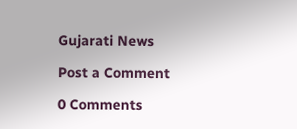Gujarati News

Post a Comment

0 Comments